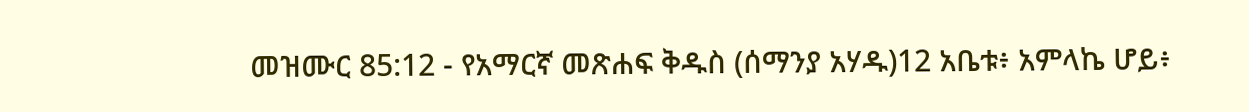መዝሙር 85:12 - የአማርኛ መጽሐፍ ቅዱስ (ሰማንያ አሃዱ)12 አቤቱ፥ አምላኬ ሆይ፥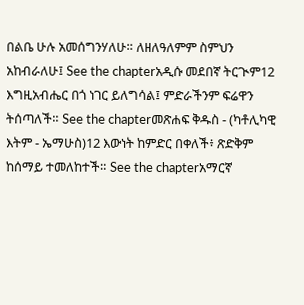በልቤ ሁሉ አመሰግንሃለሁ። ለዘለዓለምም ስምህን አከብራለሁ፤ See the chapterአዲሱ መደበኛ ትርጒም12 እግዚአብሔር በጎ ነገር ይለግሳል፤ ምድራችንም ፍሬዋን ትሰጣለች። See the chapterመጽሐፍ ቅዱስ - (ካቶሊካዊ እትም - ኤማሁስ)12 እውነት ከምድር በቀለች፥ ጽድቅም ከሰማይ ተመለከተች። See the chapterአማርኛ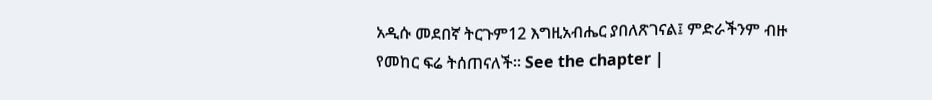አዲሱ መደበኛ ትርጉም12 እግዚአብሔር ያበለጽገናል፤ ምድራችንም ብዙ የመከር ፍሬ ትሰጠናለች። See the chapter |